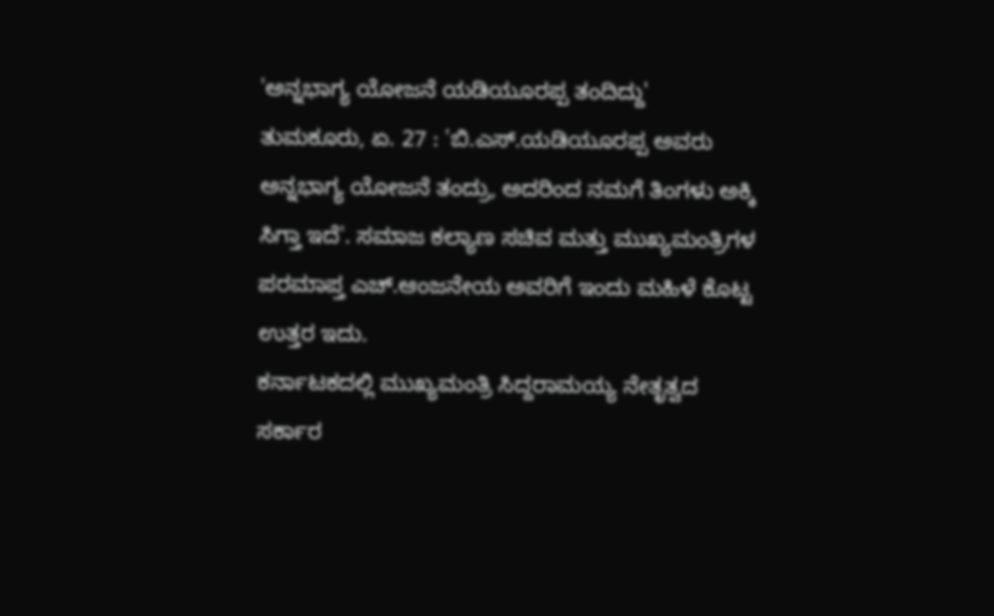'ಅನ್ನಭಾಗ್ಯ ಯೋಜನೆ ಯಡಿಯೂರಪ್ಪ ತಂದಿದ್ದು'
ತುಮಕೂರು, ಏ. 27 : 'ಬಿ.ಎಸ್.ಯಡಿಯೂರಪ್ಪ ಅವರು ಅನ್ನಭಾಗ್ಯ ಯೋಜನೆ ತಂದ್ರು, ಅದರಿಂದ ನಮಗೆ ತಿಂಗಳು ಅಕ್ಕಿ ಸಿಗ್ತಾ ಇದೆ'. ಸಮಾಜ ಕಲ್ಯಾಣ ಸಚಿವ ಮತ್ತು ಮುಖ್ಯಮಂತ್ರಿಗಳ ಪರಮಾಪ್ತ ಎಚ್.ಆಂಜನೇಯ ಅವರಿಗೆ ಇಂದು ಮಹಿಳೆ ಕೊಟ್ಟ ಉತ್ತರ ಇದು.
ಕರ್ನಾಟಕದಲ್ಲಿ ಮುಖ್ಯಮಂತ್ರಿ ಸಿದ್ದರಾಮಯ್ಯ ನೇತೃತ್ವದ ಸರ್ಕಾರ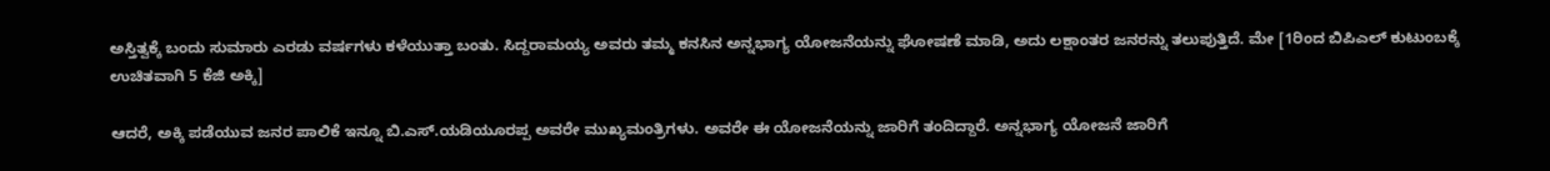ಅಸ್ತಿತ್ವಕ್ಕೆ ಬಂದು ಸುಮಾರು ಎರಡು ವರ್ಷಗಳು ಕಳೆಯುತ್ತಾ ಬಂತು. ಸಿದ್ದರಾಮಯ್ಯ ಅವರು ತಮ್ಮ ಕನಸಿನ ಅನ್ನಭಾಗ್ಯ ಯೋಜನೆಯನ್ನು ಘೋಷಣೆ ಮಾಡಿ, ಅದು ಲಕ್ಷಾಂತರ ಜನರನ್ನು ತಲುಪುತ್ತಿದೆ. ಮೇ [1ರಿಂದ ಬಿಪಿಎಲ್ ಕುಟುಂಬಕ್ಕೆ ಉಚಿತವಾಗಿ 5 ಕೆಜಿ ಅಕ್ಕಿ]

ಆದರೆ, ಅಕ್ಕಿ ಪಡೆಯುವ ಜನರ ಪಾಲಿಕೆ ಇನ್ನೂ ಬಿ.ಎಸ್.ಯಡಿಯೂರಪ್ಪ ಅವರೇ ಮುಖ್ಯಮಂತ್ರಿಗಳು. ಅವರೇ ಈ ಯೋಜನೆಯನ್ನು ಜಾರಿಗೆ ತಂದಿದ್ದಾರೆ. ಅನ್ನಭಾಗ್ಯ ಯೋಜನೆ ಜಾರಿಗೆ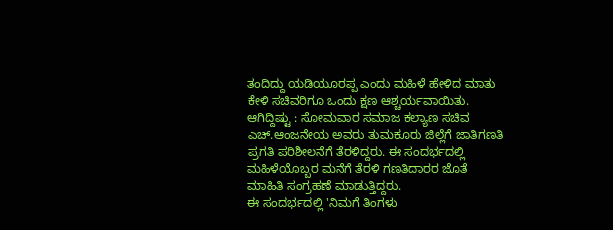ತಂದಿದ್ದು ಯಡಿಯೂರಪ್ಪ ಎಂದು ಮಹಿಳೆ ಹೇಳಿದ ಮಾತು ಕೇಳಿ ಸಚಿವರಿಗೂ ಒಂದು ಕ್ಷಣ ಆಶ್ಚರ್ಯವಾಯಿತು.
ಆಗಿದ್ದಿಷ್ಟು : ಸೋಮವಾರ ಸಮಾಜ ಕಲ್ಯಾಣ ಸಚಿವ ಎಚ್.ಆಂಜನೇಯ ಅವರು ತುಮಕೂರು ಜಿಲ್ಲೆಗೆ ಜಾತಿಗಣತಿ ಪ್ರಗತಿ ಪರಿಶೀಲನೆಗೆ ತೆರಳಿದ್ದರು. ಈ ಸಂದರ್ಭದಲ್ಲಿ ಮಹಿಳೆಯೊಬ್ಬರ ಮನೆಗೆ ತೆರಳಿ ಗಣತಿದಾರರ ಜೊತೆ ಮಾಹಿತಿ ಸಂಗ್ರಹಣೆ ಮಾಡುತ್ತಿದ್ದರು.
ಈ ಸಂದರ್ಭದಲ್ಲಿ 'ನಿಮಗೆ ತಿಂಗಳು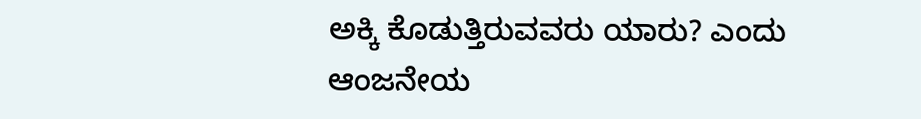ಅಕ್ಕಿ ಕೊಡುತ್ತಿರುವವರು ಯಾರು? ಎಂದು ಆಂಜನೇಯ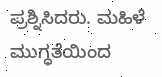ಪ್ರಶ್ನಿಸಿದರು. ಮಹಿಳೆ ಮುಗ್ಧತೆಯಿಂದ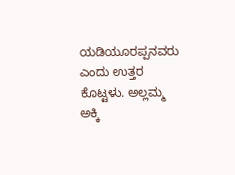ಯಡಿಯೂರಪ್ಪನವರು ಎಂದು ಉತ್ತರ ಕೊಟ್ಟಳು. ಅಲ್ಲಮ್ಮ ಅಕ್ಕಿ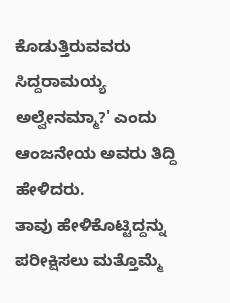ಕೊಡುತ್ತಿರುವವರು ಸಿದ್ದರಾಮಯ್ಯ ಅಲ್ವೇನಮ್ಮಾ?' ಎಂದು ಆಂಜನೇಯ ಅವರು ತಿದ್ದಿ ಹೇಳಿದರು.
ತಾವು ಹೇಳಿಕೊಟ್ಟಿದ್ದನ್ನು ಪರೀಕ್ಷಿಸಲು ಮತ್ತೊಮ್ಮೆ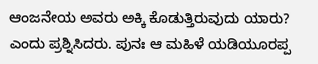ಆಂಜನೇಯ ಅವರು ಅಕ್ಕಿ ಕೊಡುತ್ತಿರುವುದು ಯಾರು? ಎಂದು ಪ್ರಶ್ನಿಸಿದರು. ಪುನಃ ಆ ಮಹಿಳೆ ಯಡಿಯೂರಪ್ಪ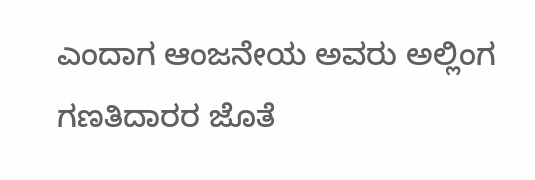ಎಂದಾಗ ಆಂಜನೇಯ ಅವರು ಅಲ್ಲಿಂಗ ಗಣತಿದಾರರ ಜೊತೆ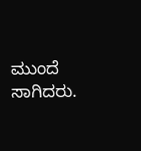ಮುಂದೆ ಸಾಗಿದರು.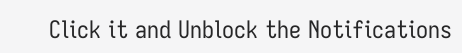Click it and Unblock the Notifications